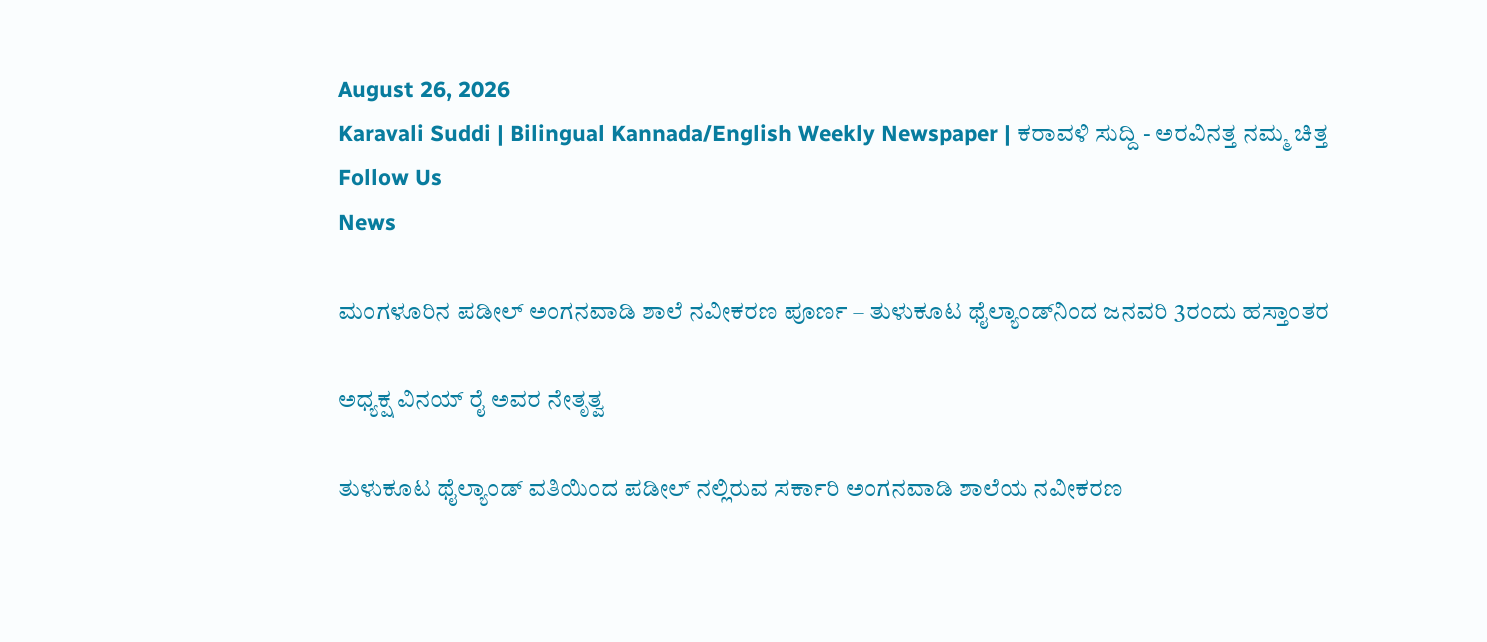August 26, 2026
Karavali Suddi | Bilingual Kannada/English Weekly Newspaper | ಕರಾವಳಿ ಸುದ್ದಿ - ಅರವಿನತ್ತ ನಮ್ಮ ಚಿತ್ತ
Follow Us
News

ಮಂಗಳೂರಿನ ಪಡೀಲ್ ಅಂಗನವಾಡಿ ಶಾಲೆ ನವೀಕರಣ ಪೂರ್ಣ – ತುಳುಕೂಟ ಥೈಲ್ಯಾಂಡ್‌ನಿಂದ ಜನವರಿ 3ರಂದು ಹಸ್ತಾಂತರ

ಅಧ್ಯಕ್ಷ ವಿನಯ್ ರೈ ಅವರ ನೇತೃತ್ವ

ತುಳುಕೂಟ ಥೈಲ್ಯಾಂಡ್ ವತಿಯಿಂದ ಪಡೀಲ್ ನಲ್ಲಿರುವ ಸರ್ಕಾರಿ ಅಂಗನವಾಡಿ ಶಾಲೆಯ ನವೀಕರಣ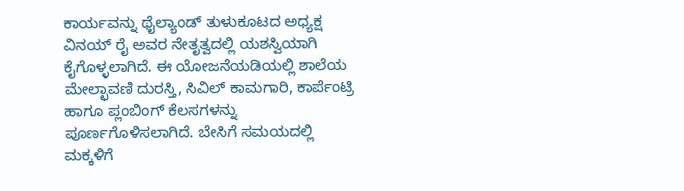ಕಾರ್ಯವನ್ನು ಥೈಲ್ಯಾಂಡ್ ತುಳುಕೂಟದ ಅಧ್ಯಕ್ಷ ವಿನಯ್ ರೈ ಅವರ ನೇತೃತ್ವದಲ್ಲಿ ಯಶಸ್ವಿಯಾಗಿ ಕೈಗೊಳ್ಳಲಾಗಿದೆ. ಈ ಯೋಜನೆಯಡಿಯಲ್ಲಿ ಶಾಲೆಯ ಮೇಲ್ಛಾವಣಿ ದುರಸ್ತಿ, ಸಿವಿಲ್ ಕಾಮಗಾರಿ, ಕಾರ್ಪೆಂಟ್ರಿ ಹಾಗೂ ಪ್ಲಂಬಿಂಗ್ ಕೆಲಸಗಳನ್ನು ಪೂರ್ಣಗೊಳಿಸಲಾಗಿದೆ. ಬೇಸಿಗೆ ಸಮಯದಲ್ಲಿ ಮಕ್ಕಳಿಗೆ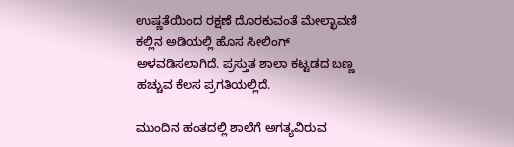ಉಷ್ಣತೆಯಿಂದ ರಕ್ಷಣೆ ದೊರಕುವಂತೆ ಮೇಲ್ಛಾವಣಿ ಕಲ್ಲಿನ ಅಡಿಯಲ್ಲಿ ಹೊಸ ಸೀಲಿಂಗ್ ಅಳವಡಿಸಲಾಗಿದೆ. ಪ್ರಸ್ತುತ ಶಾಲಾ ಕಟ್ಟಡದ ಬಣ್ಣ ಹಚ್ಚುವ ಕೆಲಸ ಪ್ರಗತಿಯಲ್ಲಿದೆ.

ಮುಂದಿನ ಹಂತದಲ್ಲಿ ಶಾಲೆಗೆ ಅಗತ್ಯವಿರುವ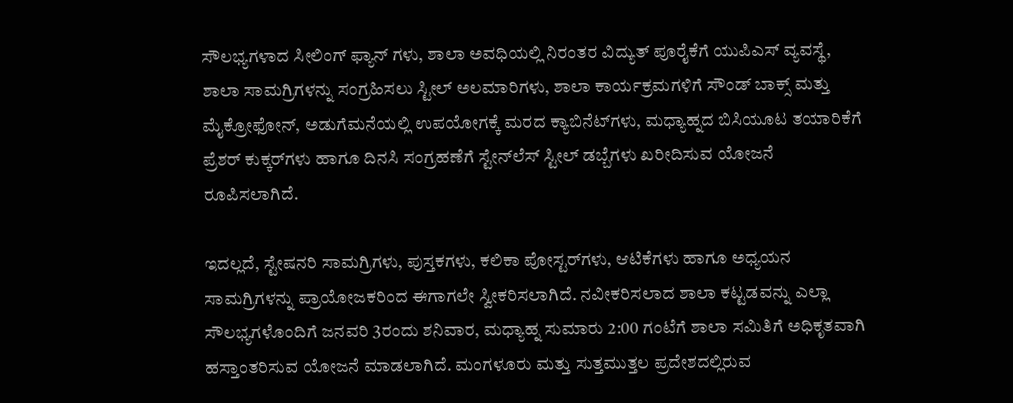ಸೌಲಭ್ಯಗಳಾದ ಸೀಲಿಂಗ್ ಫ್ಯಾನ್ ಗಳು, ಶಾಲಾ ಅವಧಿಯಲ್ಲಿ ನಿರಂತರ ವಿದ್ಯುತ್ ಪೂರೈಕೆಗೆ ಯುಪಿಎಸ್ ವ್ಯವಸ್ಥೆ, ಶಾಲಾ ಸಾಮಗ್ರಿಗಳನ್ನು ಸಂಗ್ರಹಿಸಲು ಸ್ಟೀಲ್ ಅಲಮಾರಿಗಳು, ಶಾಲಾ ಕಾರ್ಯಕ್ರಮಗಳಿಗೆ ಸೌಂಡ್ ಬಾಕ್ಸ್ ಮತ್ತು ಮೈಕ್ರೋಫೋನ್, ಅಡುಗೆಮನೆಯಲ್ಲಿ ಉಪಯೋಗಕ್ಕೆ ಮರದ ಕ್ಯಾಬಿನೆಟ್‌ಗಳು, ಮಧ್ಯಾಹ್ನದ ಬಿಸಿಯೂಟ ತಯಾರಿಕೆಗೆ ಪ್ರೆಶರ್ ಕುಕ್ಕರ್‌ಗಳು ಹಾಗೂ ದಿನಸಿ ಸಂಗ್ರಹಣೆಗೆ ಸ್ಟೇನ್‌ಲೆಸ್ ಸ್ಟೀಲ್ ಡಬ್ಬೆಗಳು ಖರೀದಿಸುವ ಯೋಜನೆ ರೂಪಿಸಲಾಗಿದೆ.

ಇದಲ್ಲದೆ, ಸ್ಟೇಷನರಿ ಸಾಮಗ್ರಿಗಳು, ಪುಸ್ತಕಗಳು, ಕಲಿಕಾ ಪೋಸ್ಟರ್‌ಗಳು, ಆಟಿಕೆಗಳು ಹಾಗೂ ಅಧ್ಯಯನ ಸಾಮಗ್ರಿಗಳನ್ನು ಪ್ರಾಯೋಜಕರಿಂದ ಈಗಾಗಲೇ ಸ್ವೀಕರಿಸಲಾಗಿದೆ. ನವೀಕರಿಸಲಾದ ಶಾಲಾ ಕಟ್ಟಡವನ್ನು ಎಲ್ಲಾ ಸೌಲಭ್ಯಗಳೊಂದಿಗೆ ಜನವರಿ 3ರಂದು ಶನಿವಾರ, ಮಧ್ಯಾಹ್ನ ಸುಮಾರು 2:00 ಗಂಟೆಗೆ ಶಾಲಾ ಸಮಿತಿಗೆ ಅಧಿಕೃತವಾಗಿ ಹಸ್ತಾಂತರಿಸುವ ಯೋಜನೆ ಮಾಡಲಾಗಿದೆ. ಮಂಗಳೂರು ಮತ್ತು ಸುತ್ತಮುತ್ತಲ ಪ್ರದೇಶದಲ್ಲಿರುವ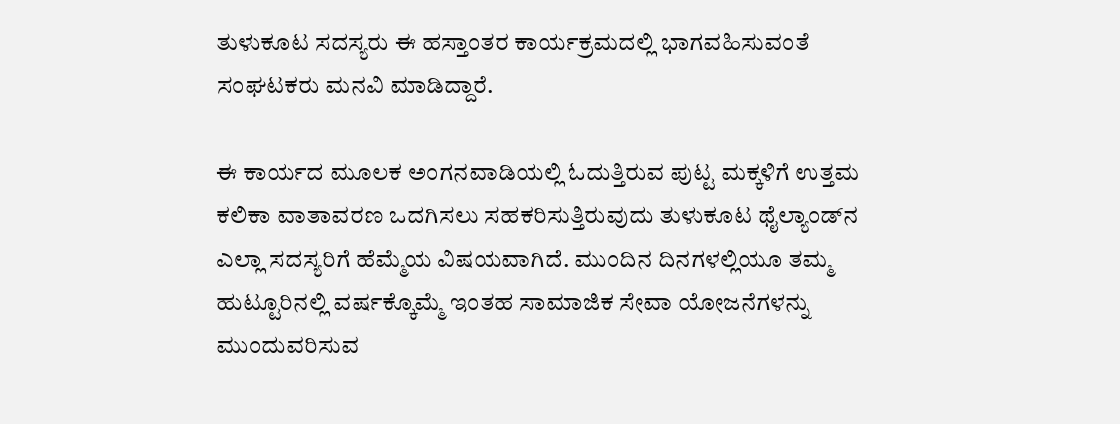ತುಳುಕೂಟ ಸದಸ್ಯರು ಈ ಹಸ್ತಾಂತರ ಕಾರ್ಯಕ್ರಮದಲ್ಲಿ ಭಾಗವಹಿಸುವಂತೆ ಸಂಘಟಕರು ಮನವಿ ಮಾಡಿದ್ದಾರೆ.

ಈ ಕಾರ್ಯದ ಮೂಲಕ ಅಂಗನವಾಡಿಯಲ್ಲಿ ಓದುತ್ತಿರುವ ಪುಟ್ಟ ಮಕ್ಕಳಿಗೆ ಉತ್ತಮ ಕಲಿಕಾ ವಾತಾವರಣ ಒದಗಿಸಲು ಸಹಕರಿಸುತ್ತಿರುವುದು ತುಳುಕೂಟ ಥೈಲ್ಯಾಂಡ್‌ನ ಎಲ್ಲಾ ಸದಸ್ಯರಿಗೆ ಹೆಮ್ಮೆಯ ವಿಷಯವಾಗಿದೆ. ಮುಂದಿನ ದಿನಗಳಲ್ಲಿಯೂ ತಮ್ಮ ಹುಟ್ಟೂರಿನಲ್ಲಿ ವರ್ಷಕ್ಕೊಮ್ಮೆ ಇಂತಹ ಸಾಮಾಜಿಕ ಸೇವಾ ಯೋಜನೆಗಳನ್ನು ಮುಂದುವರಿಸುವ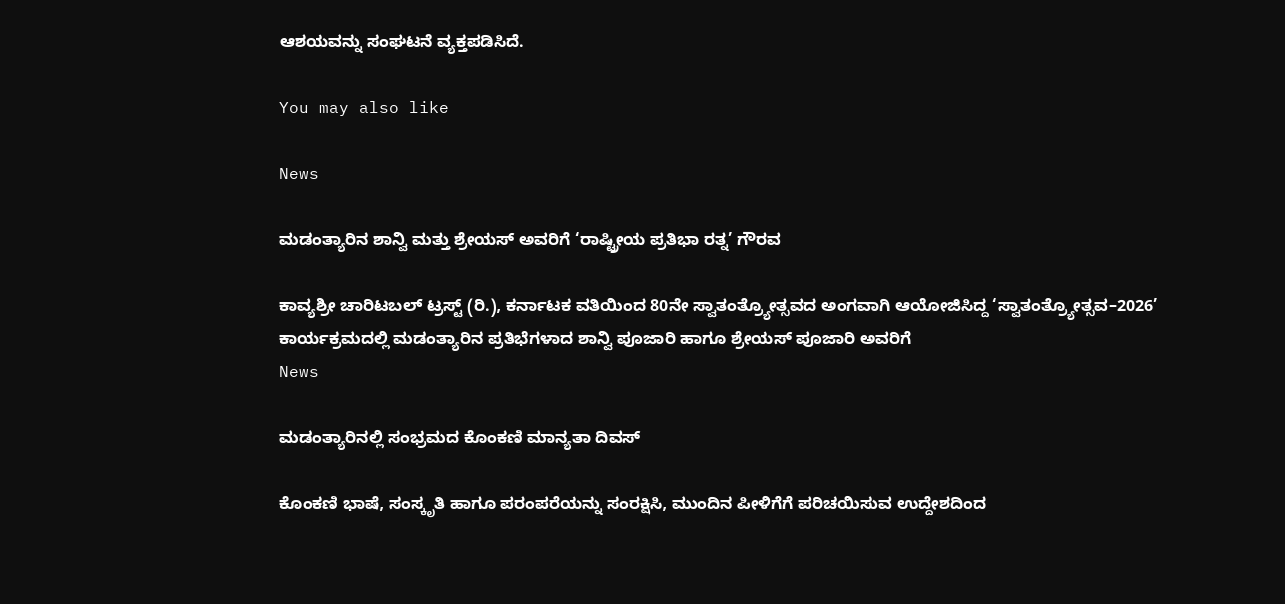ಆಶಯವನ್ನು ಸಂಘಟನೆ ವ್ಯಕ್ತಪಡಿಸಿದೆ.

You may also like

News

ಮಡಂತ್ಯಾರಿನ ಶಾನ್ವಿ ಮತ್ತು ಶ್ರೇಯಸ್‌ ಅವರಿಗೆ ‘ರಾಷ್ಟ್ರೀಯ ಪ್ರತಿಭಾ ರತ್ನ’ ಗೌರವ

ಕಾವ್ಯಶ್ರೀ ಚಾರಿಟಬಲ್ ಟ್ರಸ್ಟ್‌ (ರಿ.), ಕರ್ನಾಟಕ ವತಿಯಿಂದ 80ನೇ ಸ್ವಾತಂತ್ರ್ಯೋತ್ಸವದ ಅಂಗವಾಗಿ ಆಯೋಜಿಸಿದ್ದ ‘ಸ್ವಾತಂತ್ರ್ಯೋತ್ಸವ–2026’ ಕಾರ್ಯಕ್ರಮದಲ್ಲಿ ಮಡಂತ್ಯಾರಿನ ಪ್ರತಿಭೆಗಳಾದ ಶಾನ್ವಿ ಪೂಜಾರಿ ಹಾಗೂ ಶ್ರೇಯಸ್ ಪೂಜಾರಿ ಅವರಿಗೆ
News

ಮಡಂತ್ಯಾರಿನಲ್ಲಿ ಸಂಭ್ರಮದ ಕೊಂಕಣಿ ಮಾನ್ಯತಾ ದಿವಸ್

ಕೊಂಕಣಿ ಭಾಷೆ, ಸಂಸ್ಕೃತಿ ಹಾಗೂ ಪರಂಪರೆಯನ್ನು ಸಂರಕ್ಷಿಸಿ, ಮುಂದಿನ ಪೀಳಿಗೆಗೆ ಪರಿಚಯಿಸುವ ಉದ್ದೇಶದಿಂದ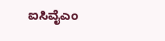ಐಸಿವೈಎಂ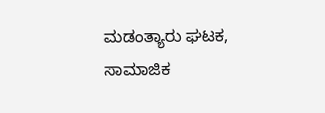ಮಡಂತ್ಯಾರು ಘಟಕ, ಸಾಮಾಜಿಕ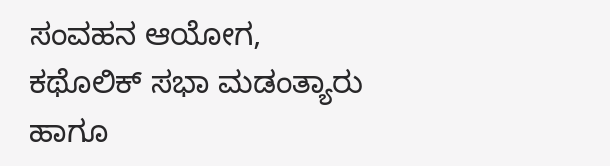ಸಂವಹನ ಆಯೋಗ, ಕಥೊಲಿಕ್ ಸಭಾ ಮಡಂತ್ಯಾರು ಹಾಗೂ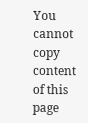You cannot copy content of this page